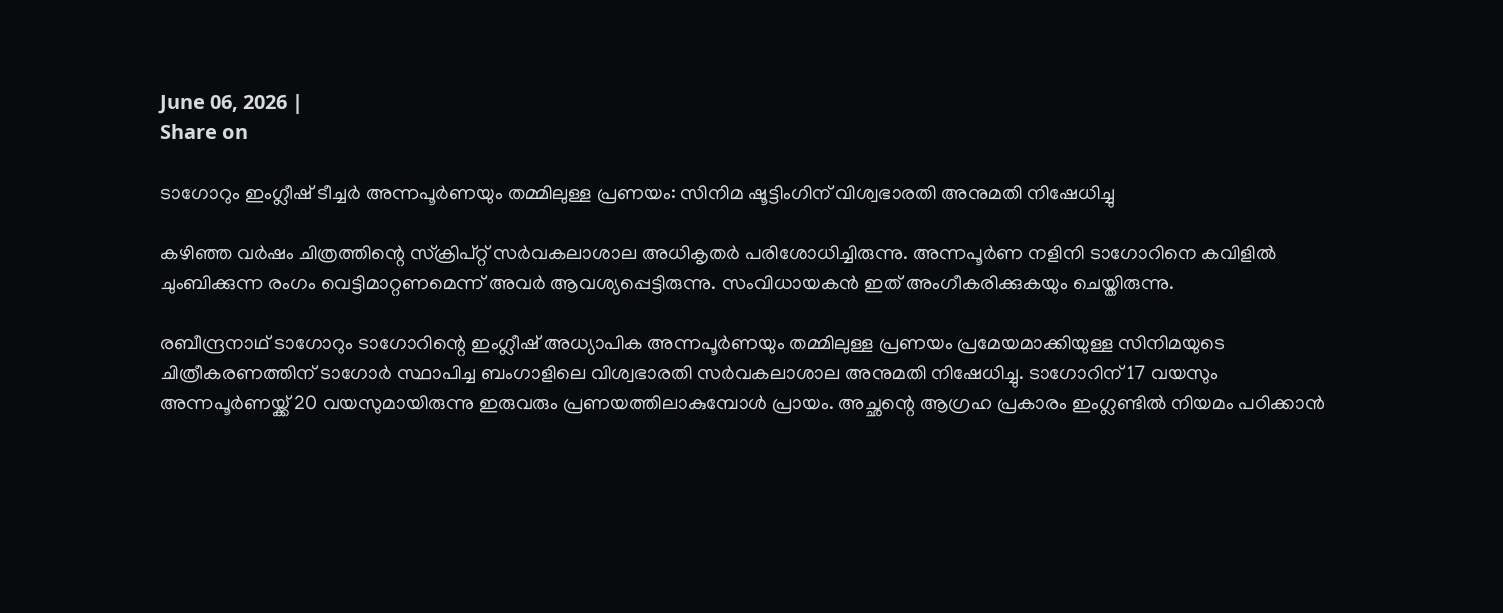June 06, 2026 |
Share on

ടാഗോറും ഇംഗ്ലീഷ് ടീച്ചര്‍ അന്നപൂര്‍ണയും തമ്മിലുള്ള പ്രണയം: സിനിമ ഷൂട്ടിംഗിന് വിശ്വഭാരതി അനുമതി നിഷേധിച്ചു

കഴിഞ്ഞ വര്‍ഷം ചിത്രത്തിന്റെ സ്‌ക്രിപ്റ്റ് സര്‍വകലാശാല അധികൃതര്‍ പരിശോധിച്ചിരുന്നു. അന്നപൂര്‍ണ നളിനി ടാഗോറിനെ കവിളില്‍ ചുംബിക്കുന്ന രംഗം വെട്ടിമാറ്റണമെന്ന് അവര്‍ ആവശ്യപ്പെട്ടിരുന്നു. സംവിധായകന്‍ ഇത് അംഗീകരിക്കുകയും ചെയ്തിരുന്നു.

രബീന്ദ്രനാഥ് ടാഗോറും ടാഗോറിന്റെ ഇംഗ്ലീഷ് അധ്യാപിക അന്നപൂര്‍ണയും തമ്മിലുള്ള പ്രണയം പ്രമേയമാക്കിയുള്ള സിനിമയുടെ ചിത്രീകരണത്തിന് ടാഗോര്‍ സ്ഥാപിച്ച ബംഗാളിലെ വിശ്വഭാരതി സര്‍വകലാശാല അനുമതി നിഷേധിച്ചു. ടാഗോറിന് 17 വയസും അന്നപൂര്‍ണയ്ക്ക് 20 വയസുമായിരുന്നു ഇരുവരും പ്രണയത്തിലാകുമ്പോള്‍ പ്രായം. അച്ഛന്റെ ആഗ്രഹ പ്രകാരം ഇംഗ്ലണ്ടില്‍ നിയമം പഠിക്കാന്‍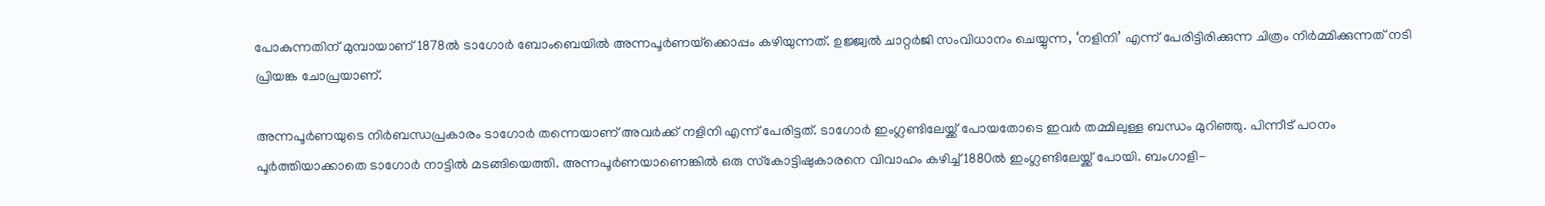പോകുന്നതിന് മുമ്പായാണ് 1878ല്‍ ടാഗോര്‍ ബോംബെയില്‍ അന്നപൂര്‍ണയ്‌ക്കൊപ്പം കഴിയുന്നത്. ഉജ്ജ്വല്‍ ചാറ്റര്‍ജി സംവിധാനം ചെയ്യുന്ന, ‘നളിനി’ എന്ന് പേരിട്ടിരിക്കുന്ന ചിത്രം നിര്‍മ്മിക്കുന്നത് നടി പ്രിയങ്ക ചോപ്രയാണ്.

അന്നപൂര്‍ണയുടെ നിര്‍ബന്ധപ്രകാരം ടാഗോര്‍ തന്നെയാണ് അവര്‍ക്ക് നളിനി എന്ന് പേരിട്ടത്. ടാഗോര്‍ ഇംഗ്ലണ്ടിലേയ്ക്ക് പോയതോടെ ഇവര്‍ തമ്മിലുള്ള ബന്ധം മുറിഞ്ഞു. പിന്നീട് പഠനം പൂര്‍ത്തിയാക്കാതെ ടാഗോര്‍ നാട്ടില്‍ മടങ്ങിയെത്തി. അന്നപൂര്‍ണയാണെങ്കില്‍ ഒരു സ്‌കോട്ടിഷുകാരനെ വിവാഹം കഴിച്ച് 1880ല്‍ ഇംഗ്ലണ്ടിലേയ്ക്ക് പോയി. ബംഗാളി-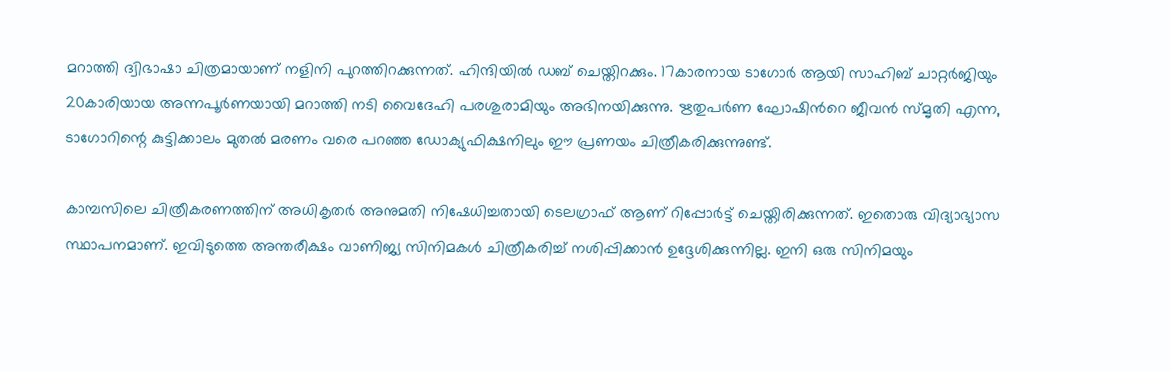മറാത്തി ദ്വിഭാഷാ ചിത്രമായാണ് നളിനി പുറത്തിറക്കുന്നത്. ഹിന്ദിയില്‍ ഡബ് ചെയ്തിറക്കും. 17കാരനായ ടാഗോര്‍ ആയി സാഹിബ് ചാറ്റര്‍ജിയും 20കാരിയായ അന്നപൂര്‍ണയായി മറാത്തി നടി വൈദേഹി പരശുരാമിയും അഭിനയിക്കുന്നു. ഋതുപര്‍ണ ഘോഷിന്‍റെ ജീവന്‍ സ്മൃതി എന്ന, ടാഗോറിന്റെ കുട്ടിക്കാലം മുതല്‍ മരണം വരെ പറഞ്ഞ ഡോക്യുഫിക്ഷനിലും ഈ പ്രണയം ചിത്രീകരിക്കുന്നുണ്ട്.

കാമ്പസിലെ ചിത്രീകരണത്തിന് അധികൃതര്‍ അനുമതി നിഷേധിച്ചതായി ടെലഗ്രാഫ് ആണ് റിപ്പോര്‍ട്ട് ചെയ്തിരിക്കുന്നത്. ഇതൊരു വിദ്യാഭ്യാസ സ്ഥാപനമാണ്. ഇവിടുത്തെ അന്തരീക്ഷം വാണിജ്യ സിനിമകള്‍ ചിത്രീകരിച്ച് നശിപ്പിക്കാന്‍ ഉദ്ദേശിക്കുന്നില്ല. ഇനി ഒരു സിനിമയും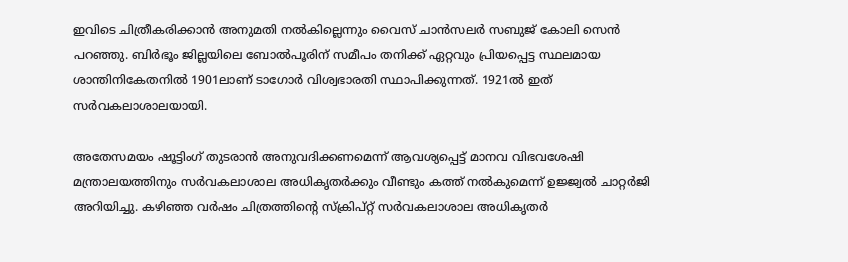ഇവിടെ ചിത്രീകരിക്കാന്‍ അനുമതി നല്‍കില്ലെന്നും വൈസ് ചാന്‍സലര്‍ സബുജ് കോലി സെന്‍ പറഞ്ഞു. ബിര്‍ഭൂം ജില്ലയിലെ ബോല്‍പൂരിന് സമീപം തനിക്ക് ഏറ്റവും പ്രിയപ്പെട്ട സ്ഥലമായ ശാന്തിനികേതനില്‍ 1901ലാണ് ടാഗോര്‍ വിശ്വഭാരതി സ്ഥാപിക്കുന്നത്. 1921ല്‍ ഇത് സര്‍വകലാശാലയായി.

അതേസമയം ഷൂട്ടിംഗ് തുടരാന്‍ അനുവദിക്കണമെന്ന് ആവശ്യപ്പെട്ട് മാനവ വിഭവശേഷി മന്ത്രാലയത്തിനും സര്‍വകലാശാല അധികൃതര്‍ക്കും വീണ്ടും കത്ത് നല്‍കുമെന്ന് ഉജ്ജ്വല്‍ ചാറ്റര്‍ജി അറിയിച്ചു. കഴിഞ്ഞ വര്‍ഷം ചിത്രത്തിന്റെ സ്‌ക്രിപ്റ്റ് സര്‍വകലാശാല അധികൃതര്‍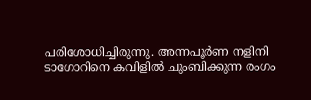പരിശോധിച്ചിരുന്നു. അന്നപൂര്‍ണ നളിനി ടാഗോറിനെ കവിളില്‍ ചുംബിക്കുന്ന രംഗം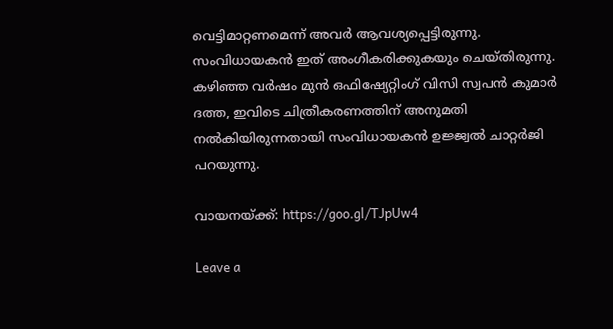വെട്ടിമാറ്റണമെന്ന് അവര്‍ ആവശ്യപ്പെട്ടിരുന്നു. സംവിധായകന്‍ ഇത് അംഗീകരിക്കുകയും ചെയ്തിരുന്നു. കഴിഞ്ഞ വര്‍ഷം മുന്‍ ഒഫിഷ്യേറ്റിംഗ് വിസി സ്വപന്‍ കുമാര്‍ ദത്ത, ഇവിടെ ചിത്രീകരണത്തിന് അനുമതി നല്‍കിയിരുന്നതായി സംവിധായകന്‍ ഉജ്ജ്വല്‍ ചാറ്റര്‍ജി പറയുന്നു.

വായനയ്ക്ക്: https://goo.gl/TJpUw4

Leave a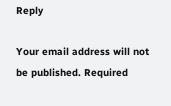Reply

Your email address will not be published. Required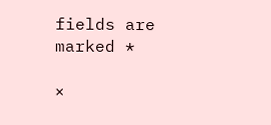fields are marked *

×